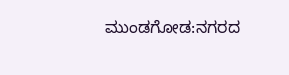ಮುಂಡಗೋಡ:ನಗರದ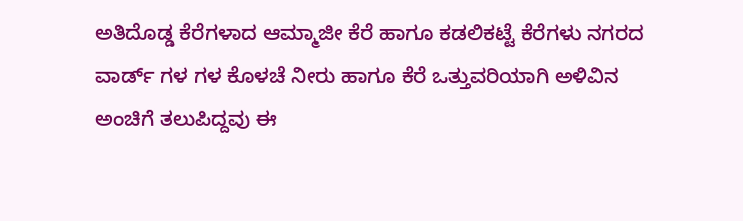ಅತಿದೊಡ್ಡ ಕೆರೆಗಳಾದ ಆಮ್ಮಾಜೀ ಕೆರೆ ಹಾಗೂ ಕಡಲಿಕಟ್ಟೆ ಕೆರೆಗಳು ನಗರದ ವಾರ್ಡ್ ಗಳ ಗಳ ಕೊಳಚೆ ನೀರು ಹಾಗೂ ಕೆರೆ ಒತ್ತುವರಿಯಾಗಿ ಅಳಿವಿನ ಅಂಚಿಗೆ ತಲುಪಿದ್ದವು ಈ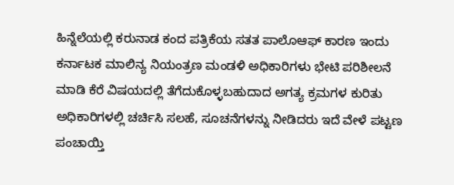ಹಿನ್ನೆಲೆಯಲ್ಲಿ ಕರುನಾಡ ಕಂದ ಪತ್ರಿಕೆಯ ಸತತ ಪಾಲೊಆಫ್ ಕಾರಣ ಇಂದು ಕರ್ನಾಟಕ ಮಾಲಿನ್ಯ ನಿಯಂತ್ರಣ ಮಂಡಳಿ ಅಧಿಕಾರಿಗಳು ಭೇಟಿ ಪರಿಶೀಲನೆ ಮಾಡಿ ಕೆರೆ ವಿಷಯದಲ್ಲಿ ತೆಗೆದುಕೊಳ್ಳಬಹುದಾದ ಅಗತ್ಯ ಕ್ರಮಗಳ ಕುರಿತು ಅಧಿಕಾರಿಗಳಲ್ಲಿ ಚರ್ಚಿಸಿ ಸಲಹೆ, ಸೂಚನೆಗಳನ್ನು ನೀಡಿದರು ಇದೆ ವೇಳೆ ಪಟ್ಟಣ ಪಂಚಾಯ್ತಿ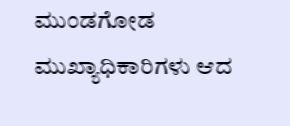ಮುಂಡಗೋಡ ಮುಖ್ಯಾಧಿಕಾರಿಗಳು ಆದ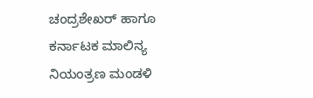ಚಂದ್ರಶೇಖರ್ ಹಾಗೂ ಕರ್ನಾಟಕ ಮಾಲಿನ್ಯ ನಿಯಂತ್ರಣ ಮಂಡಳಿ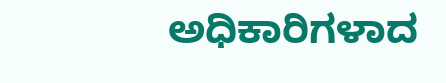ಅಧಿಕಾರಿಗಳಾದ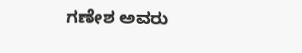ಗಣೇಶ ಅವರು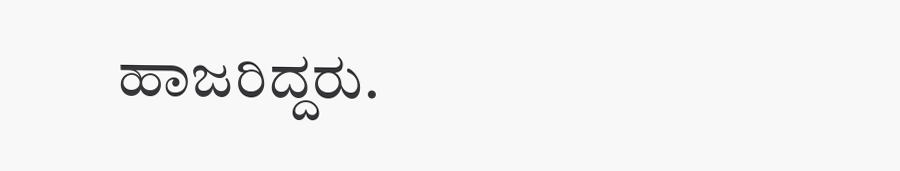ಹಾಜರಿದ್ದರು.